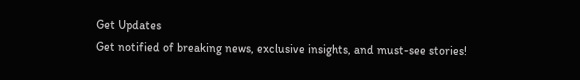Get Updates
Get notified of breaking news, exclusive insights, and must-see stories!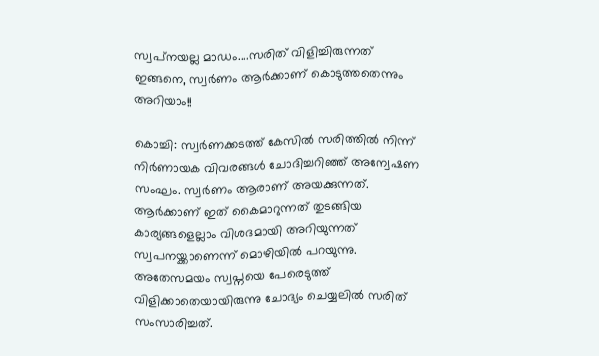സ്വപ്‌നയല്ല മാഡം....സരിത് വിളിച്ചിരുന്നത് ഇങ്ങനെ, സ്വര്‍ണം ആര്‍ക്കാണ് കൊടുത്തതെന്നും അറിയാം!!

കൊച്ചി: സ്വര്‍ണക്കടത്ത് കേസില്‍ സരിത്തില്‍ നിന്ന് നിര്‍ണായക വിവരങ്ങള്‍ ചോദിച്ചറിഞ്ഞ് അന്വേഷണ സംഘം. സ്വര്‍ണം ആരാണ് അയക്കുന്നത്. ആര്‍ക്കാണ് ഇത് കൈമാറുന്നത് തുടങ്ങിയ കാര്യങ്ങളെല്ലാം വിശദമായി അറിയുന്നത് സ്വപനയ്ക്കാണെന്ന് മൊഴിയില്‍ പറയുന്നു. അതേസമയം സ്വപ്നയെ പേരെടുത്ത് വിളിക്കാതെയായിരുന്നു ചോദ്യം ചെയ്യലില്‍ സരിത് സംസാരിച്ചത്.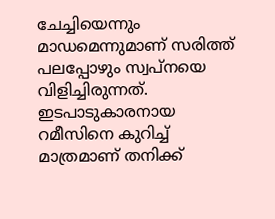ചേച്ചിയെന്നും മാഡമെന്നുമാണ് സരിത്ത് പലപ്പോഴും സ്വപ്നയെ വിളിച്ചിരുന്നത്. ഇടപാടുകാരനായ റമീസിനെ കുറിച്ച് മാത്രമാണ് തനിക്ക്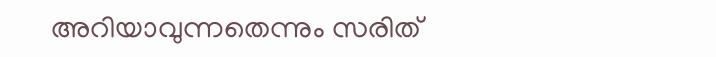അറിയാവുന്നതെന്നും സരിത്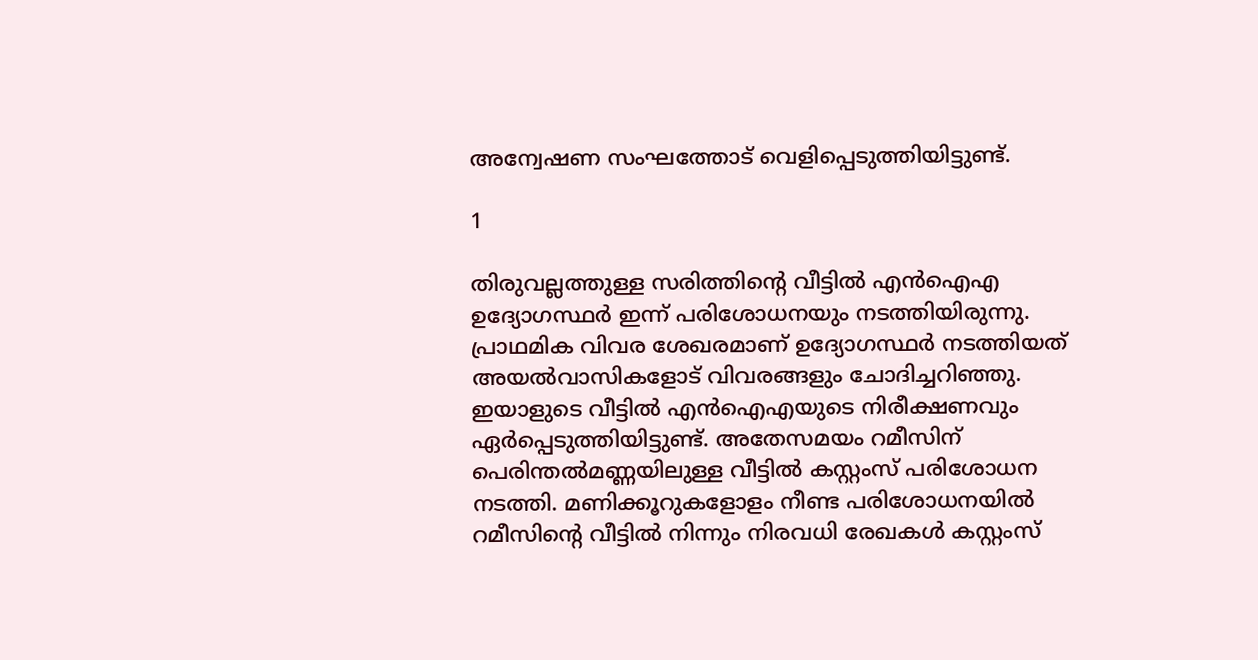അന്വേഷണ സംഘത്തോട് വെളിപ്പെടുത്തിയിട്ടുണ്ട്.

1

തിരുവല്ലത്തുള്ള സരിത്തിന്റെ വീട്ടില്‍ എന്‍ഐഎ ഉദ്യോഗസ്ഥര്‍ ഇന്ന് പരിശോധനയും നടത്തിയിരുന്നു. പ്രാഥമിക വിവര ശേഖരമാണ് ഉദ്യോഗസ്ഥര്‍ നടത്തിയത് അയല്‍വാസികളോട് വിവരങ്ങളും ചോദിച്ചറിഞ്ഞു. ഇയാളുടെ വീട്ടില്‍ എന്‍ഐഎയുടെ നിരീക്ഷണവും ഏര്‍പ്പെടുത്തിയിട്ടുണ്ട്. അതേസമയം റമീസിന് പെരിന്തല്‍മണ്ണയിലുള്ള വീട്ടില്‍ കസ്റ്റംസ് പരിശോധന നടത്തി. മണിക്കൂറുകളോളം നീണ്ട പരിശോധനയില്‍ റമീസിന്റെ വീട്ടില്‍ നിന്നും നിരവധി രേഖകള്‍ കസ്റ്റംസ്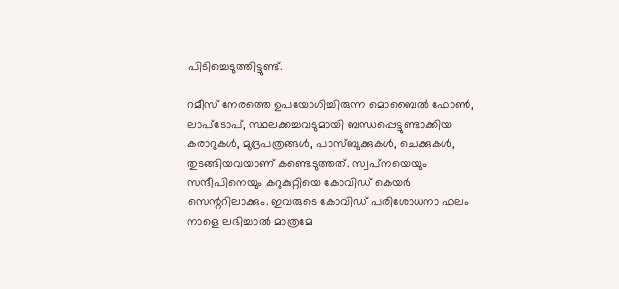പിടിച്ചെടുത്തിട്ടുണ്ട്.

റമീസ് നേരത്തെ ഉപയോഗിച്ചിരുന്ന മൊബൈല്‍ ഫോണ്‍, ലാപ്‌ടോപ്, സ്ഥലക്കച്ചവടുമായി ബന്ധപ്പെട്ടുണ്ടാക്കിയ കരാറുകള്‍, മുദ്രപത്രങ്ങള്‍, പാസ്ബുക്കുകള്‍, ചെക്കുകള്‍, തുടങ്ങിയവയാണ് കണ്ടെടുത്തത്. സ്വപ്‌നയെയും സന്ദീപിനെയും കറുകുറ്റിയെ കോവിഡ് കെയര്‍ സെന്ററിലാക്കും. ഇവരുടെ കോവിഡ് പരിശോധനാ ഫലം നാളെ ലഭിച്ചാല്‍ മാത്രമേ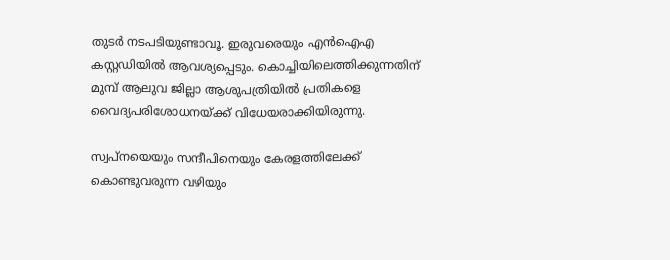തുടര്‍ നടപടിയുണ്ടാവൂ. ഇരുവരെയും എന്‍ഐഎ കസ്റ്റഡിയില്‍ ആവശ്യപ്പെടും. കൊച്ചിയിലെത്തിക്കുന്നതിന് മുമ്പ് ആലുവ ജില്ലാ ആശുപത്രിയില്‍ പ്രതികളെ വൈദ്യപരിശോധനയ്ക്ക് വിധേയരാക്കിയിരുന്നു.

സ്വപ്‌നയെയും സന്ദീപിനെയും കേരളത്തിലേക്ക് കൊണ്ടുവരുന്ന വഴിയും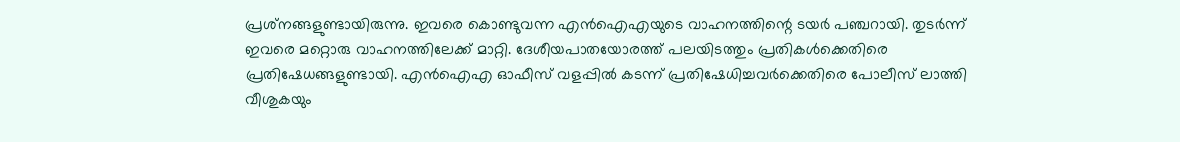പ്രശ്‌നങ്ങളുണ്ടായിരുന്നു. ഇവരെ കൊണ്ടുവന്ന എന്‍ഐഎയുടെ വാഹനത്തിന്റെ ടയര്‍ പഞ്ചറായി. തുടര്‍ന്ന് ഇവരെ മറ്റൊരു വാഹനത്തിലേക്ക് മാറ്റി. ദേശീയപാതയോരത്ത് പലയിടത്തും പ്രതികള്‍ക്കെതിരെ പ്രതിഷേധങ്ങളുണ്ടായി. എന്‍ഐഎ ഓഫീസ് വളപ്പില്‍ കടന്ന് പ്രതിഷേധിച്ചവര്‍ക്കെതിരെ പോലീസ് ലാത്തി വീശുകയും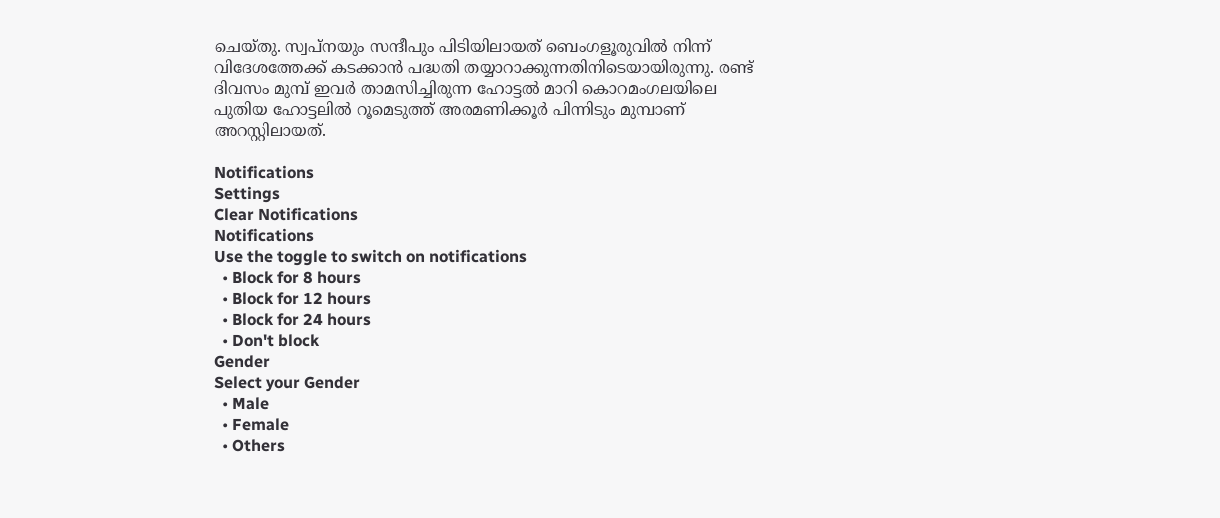ചെയ്തു. സ്വപ്‌നയും സന്ദീപും പിടിയിലായത് ബെംഗളൂരുവില്‍ നിന്ന് വിദേശത്തേക്ക് കടക്കാന്‍ പദ്ധതി തയ്യാറാക്കുന്നതിനിടെയായിരുന്നു. രണ്ട് ദിവസം മുമ്പ് ഇവര്‍ താമസിച്ചിരുന്ന ഹോട്ടല്‍ മാറി കൊറമംഗലയിലെ പുതിയ ഹോട്ടലില്‍ റൂമെടുത്ത് അരമണിക്കൂര്‍ പിന്നിടും മുമ്പാണ് അറസ്റ്റിലായത്.

Notifications
Settings
Clear Notifications
Notifications
Use the toggle to switch on notifications
  • Block for 8 hours
  • Block for 12 hours
  • Block for 24 hours
  • Don't block
Gender
Select your Gender
  • Male
  • Female
  • Others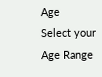Age
Select your Age Range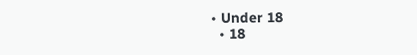• Under 18
  • 18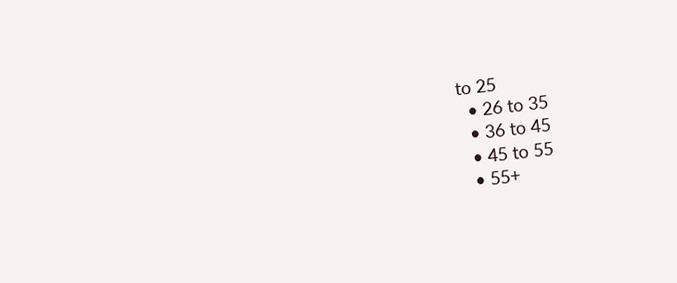to 25
  • 26 to 35
  • 36 to 45
  • 45 to 55
  • 55+